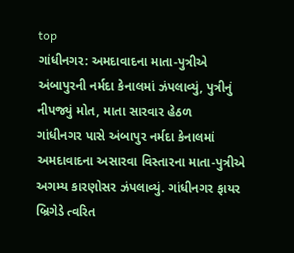top
ગાંધીનગર: અમદાવાદના માતા-પુત્રીએ અંબાપુરની નર્મદા કેનાલમાં ઝંપલાવ્યું, પુત્રીનું નીપજ્યું મોત, માતા સારવાર હેઠળ
ગાંધીનગર પાસે અંબાપુર નર્મદા કેનાલમાં અમદાવાદના અસારવા વિસ્તારના માતા-પુત્રીએ અગમ્ય કારણોસર ઝંપલાવ્યું. ગાંધીનગર ફાયર બ્રિગેડે ત્વરિત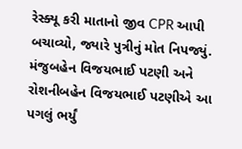રેસ્ક્યૂ કરી માતાનો જીવ CPR આપી બચાવ્યો, જ્યારે પુત્રીનું મોત નિપજ્યું. મંજુબહેન વિજયભાઈ પટણી અને રોશનીબહેન વિજયભાઈ પટણીએ આ પગલું ભર્યું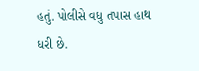હતું. પોલીસે વધુ તપાસ હાથ ધરી છે.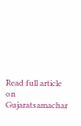Read full article on Gujaratsamachar